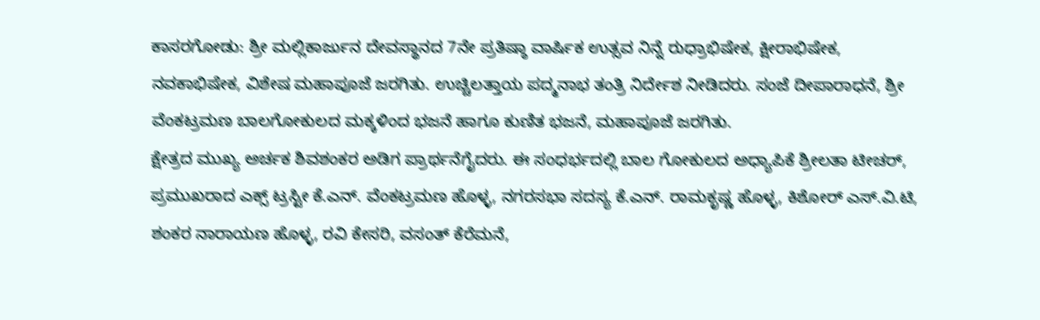ಕಾಸರಗೋಡು: ಶ್ರೀ ಮಲ್ಲಿಕಾರ್ಜುನ ದೇವಸ್ಥಾನದ 7ನೇ ಪ್ರತಿಷ್ಠಾ ವಾರ್ಷಿಕ ಉತ್ಸವ ನಿನ್ನೆ ರುಧ್ರಾಭಿಷೇಕ, ಕ್ಷೀರಾಭಿಷೇಕ, ನವಕಾಭಿಷೇಕ, ವಿಶೇಷ ಮಹಾಪೂಜೆ ಜರಗಿತು. ಉಚ್ಚಿಲತ್ತಾಯ ಪದ್ಮನಾಭ ತಂತ್ರಿ ನಿರ್ದೇಶ ನೀಡಿದರು. ಸಂಜೆ ದೀಪಾರಾಧನೆ, ಶ್ರೀ ವೆಂಕಟ್ರಮಣ ಬಾಲಗೋಕುಲದ ಮಕ್ಕಳಿಂದ ಭಜನೆ ಹಾಗೂ ಕುಣಿತ ಭಜನೆ, ಮಹಾಪೂಜೆ ಜರಗಿತು.
ಕ್ಷೇತ್ರದ ಮುಖ್ಯ ಅರ್ಚಕ ಶಿವಶಂಕರ ಅಡಿಗ ಪ್ರಾರ್ಥನೆಗೈದರು. ಈ ಸಂಧರ್ಭದಲ್ಲಿ ಬಾಲ ಗೋಕುಲದ ಅಧ್ಯಾಪಿಕೆ ಶ್ರೀಲತಾ ಟೀಚರ್, ಪ್ರಮುಖರಾದ ಎಕ್ಸ್ ಟ್ರಸ್ಟೀ ಕೆ.ಎನ್. ವೆಂಕಟ್ರಮಣ ಹೊಳ್ಳ, ನಗರಸಭಾ ಸದಸ್ಯ ಕೆ.ಎನ್. ರಾಮಕೃಷ್ಣ ಹೊಳ್ಳ, ಕಿಶೋರ್ ಎಸ್.ವಿ.ಟಿ, ಶಂಕರ ನಾರಾಯಣ ಹೊಳ್ಳ, ರವಿ ಕೇಸರಿ, ವಸಂತ್ ಕೆರೆಮನೆ,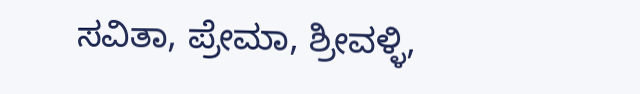ಸವಿತಾ, ಪ್ರೇಮಾ, ಶ್ರೀವಳ್ಳಿ,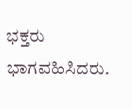ಭಕ್ತರು ಭಾಗವಹಿಸಿದರು.